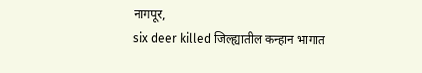नागपूर,
six deer killed जिल्ह्यातील कन्हान भागात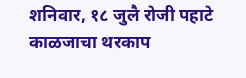शनिवार, १८ जुलै रोजी पहाटे काळजाचा थरकाप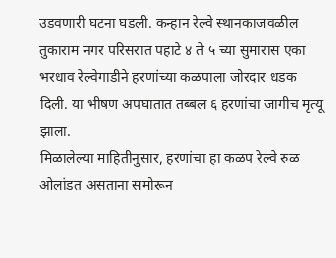उडवणारी घटना घडली. कन्हान रेल्वे स्थानकाजवळील तुकाराम नगर परिसरात पहाटे ४ ते ५ च्या सुमारास एका भरधाव रेल्वेगाडीने हरणांच्या कळपाला जोरदार धडक दिली. या भीषण अपघातात तब्बल ६ हरणांचा जागीच मृत्यू झाला.
मिळालेल्या माहितीनुसार, हरणांचा हा कळप रेल्वे रुळ ओलांडत असताना समोरून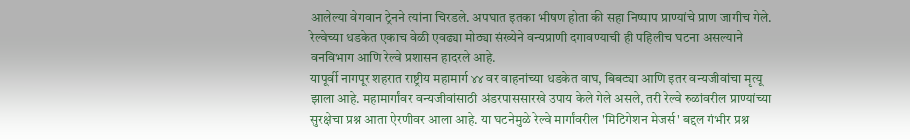आलेल्या वेगवान ट्रेनने त्यांना चिरडले. अपघात इतका भीषण होता की सहा निष्पाप प्राण्यांचे प्राण जागीच गेले. रेल्वेच्या धडकेत एकाच वेळी एवढ्या मोठ्या संख्येने वन्यप्राणी दगावण्याची ही पहिलीच घटना असल्याने वनविभाग आणि रेल्वे प्रशासन हादरले आहे.
यापूर्वी नागपूर शहरात राष्ट्रीय महामार्ग ४४ वर वाहनांच्या धडकेत वाघ, बिबट्या आणि इतर वन्यजीवांचा मृत्यू झाला आहे. महामार्गांवर वन्यजीवांसाठी अंडरपाससारखे उपाय केले गेले असले, तरी रेल्वे रुळांवरील प्राण्यांच्या सुरक्षेचा प्रश्न आता ऐरणीवर आला आहे. या घटनेमुळे रेल्वे मार्गांवरील 'मिटिगेशन मेजर्स' बद्दल गंभीर प्रश्न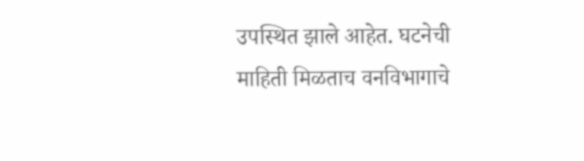उपस्थित झाले आहेत. घटनेची माहिती मिळताच वनविभागाचे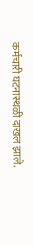कर्मचारी घटनास्थळी दाखल झाले.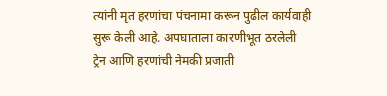त्यांनी मृत हरणांचा पंचनामा करून पुढील कार्यवाही सुरू केली आहे. अपघाताला कारणीभूत ठरलेली ट्रेन आणि हरणांची नेमकी प्रजाती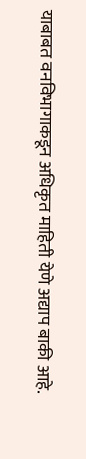याबाबत वनविभागाकडून अधिकृत माहिती येणे अद्याप बाकी आहे.